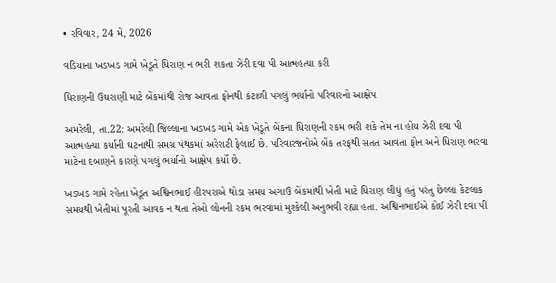• રવિવાર, 24 મે, 2026

વડિયાના ખડખડ ગામે ખેડૂતે ધિરાણ ન ભરી શકતા ઝેરી દવા પી આત્મહત્યા કરી

ધિરાણની ઉઘરાણી માટે બેંકમાંથી રોજ આવતા ફોનથી કંટાળી પગલું ભર્યાનો પરિવારનો આક્ષેપ

અમરેલી, તા.22: અમરેલી જિલ્લાના ખડખડ ગામે એક ખેડૂતે બેંકના ધિરાણની રકમ ભરી શકે તેમ ના હોય ઝેરી દવા પી આત્મહત્યા કર્યાની ઘટનાથી સમગ્ર પંથકમાં અરેરાટી ફેલાઈ છે. પરિવારજનોએ બેંક તરફથી સતત આવતા ફોન અને ધિરાણ ભરવા માટેના દબાણને કારણે પગલું ભર્યાનો આક્ષેપ કર્યો છે.

ખડખડ ગામે રહેતા ખેડૂત અશ્વિનભાઈ હીરપરાએ થોડા સમય અગાઉ બેંકમાંથી ખેતી માટે ધિરાણ લીધું હતું પરંતુ છેલ્લા કેટલાક સમયથી ખેતીમાં પૂરતી આવક ન થતા તેઓ લોનની રકમ ભરવામાં મુશ્કેલી અનુભવી રહ્યા હતા. અશ્વિનભાઈએ કોઈ ઝેરી દવા પી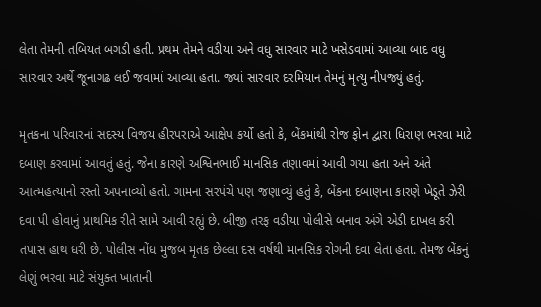લેતા તેમની તબિયત બગડી હતી. પ્રથમ તેમને વડીયા અને વધુ સારવાર માટે ખસેડવામાં આવ્યા બાદ વધુ સારવાર અર્થે જૂનાગઢ લઈ જવામાં આવ્યા હતા. જ્યાં સારવાર દરમિયાન તેમનું મૃત્યુ નીપજ્યું હતું.

મૃતકના પરિવારનાં સદસ્ય વિજય હીરપરાએ આક્ષેપ કર્યો હતો કે, બેંકમાંથી રોજ ફોન દ્વારા ધિરાણ ભરવા માટે દબાણ કરવામાં આવતું હતું. જેના કારણે અશ્વિનભાઈ માનસિક તણાવમાં આવી ગયા હતા અને અંતે આત્મહત્યાનો રસ્તો અપનાવ્યો હતો. ગામના સરપંચે પણ જણાવ્યું હતું કે, બેંકના દબાણના કારણે ખેડૂતે ઝેરી દવા પી હોવાનું પ્રાથમિક રીતે સામે આવી રહ્યું છે. બીજી તરફ વડીયા પોલીસે બનાવ અંગે એડી દાખલ કરી તપાસ હાથ ધરી છે. પોલીસ નોંધ મુજબ મૃતક છેલ્લા દસ વર્ષથી માનસિક રોગની દવા લેતા હતા. તેમજ બેંકનું લેણું ભરવા માટે સંયુક્ત ખાતાની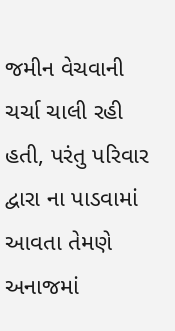જમીન વેચવાની ચર્ચા ચાલી રહી હતી, પરંતુ પરિવાર દ્વારા ના પાડવામાં આવતા તેમણે અનાજમાં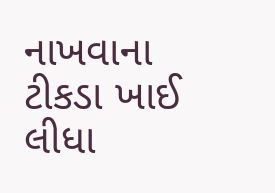નાખવાના ટીકડા ખાઈ લીધા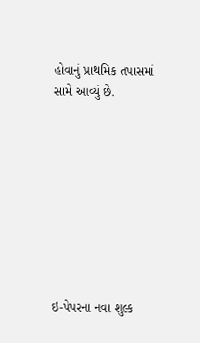હોવાનું પ્રાથમિક તપાસમાં સામે આવ્યું છે.









ઇ-પેપરના નવા શુલ્ક